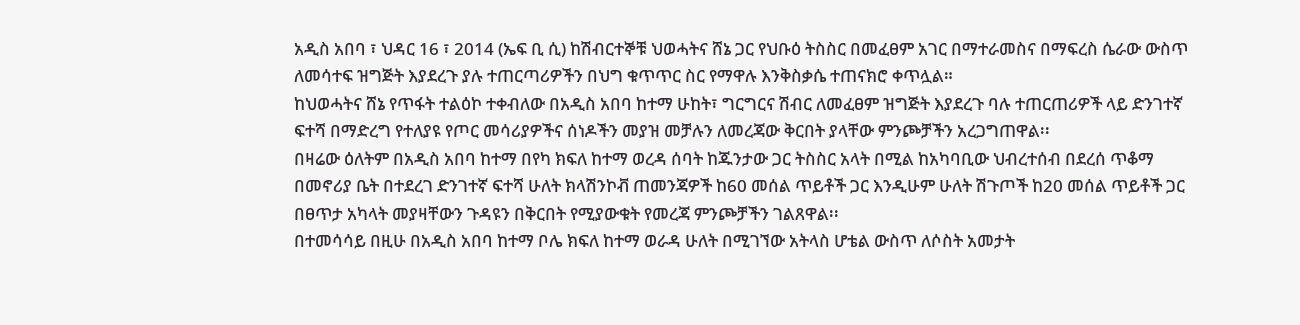አዲስ አበባ ፣ ህዳር 16 ፣ 2014 (ኤፍ ቢ ሲ) ከሽብርተኞቹ ህወሓትና ሸኔ ጋር የህቡዕ ትስስር በመፈፀም አገር በማተራመስና በማፍረስ ሴራው ውስጥ ለመሳተፍ ዝግጅት እያደረጉ ያሉ ተጠርጣሪዎችን በህግ ቁጥጥር ስር የማዋሉ እንቅስቃሴ ተጠናክሮ ቀጥሏል።
ከህወሓትና ሸኔ የጥፋት ተልዕኮ ተቀብለው በአዲስ አበባ ከተማ ሁከት፣ ግርግርና ሽብር ለመፈፀም ዝግጅት እያደረጉ ባሉ ተጠርጠሪዎች ላይ ድንገተኛ ፍተሻ በማድረግ የተለያዩ የጦር መሳሪያዎችና ሰነዶችን መያዝ መቻሉን ለመረጃው ቅርበት ያላቸው ምንጮቻችን አረጋግጠዋል፡፡
በዛሬው ዕለትም በአዲስ አበባ ከተማ በየካ ክፍለ ከተማ ወረዳ ሰባት ከጁንታው ጋር ትስስር አላት በሚል ከአካባቢው ህብረተሰብ በደረሰ ጥቆማ በመኖሪያ ቤት በተደረገ ድንገተኛ ፍተሻ ሁለት ክላሽንኮቭ ጠመንጃዎች ከ60 መሰል ጥይቶች ጋር እንዲሁም ሁለት ሽጉጦች ከ20 መሰል ጥይቶች ጋር በፀጥታ አካላት መያዛቸውን ጉዳዩን በቅርበት የሚያውቁት የመረጃ ምንጮቻችን ገልጸዋል፡፡
በተመሳሳይ በዚሁ በአዲስ አበባ ከተማ ቦሌ ክፍለ ከተማ ወራዳ ሁለት በሚገኘው አትላስ ሆቴል ውስጥ ለሶስት አመታት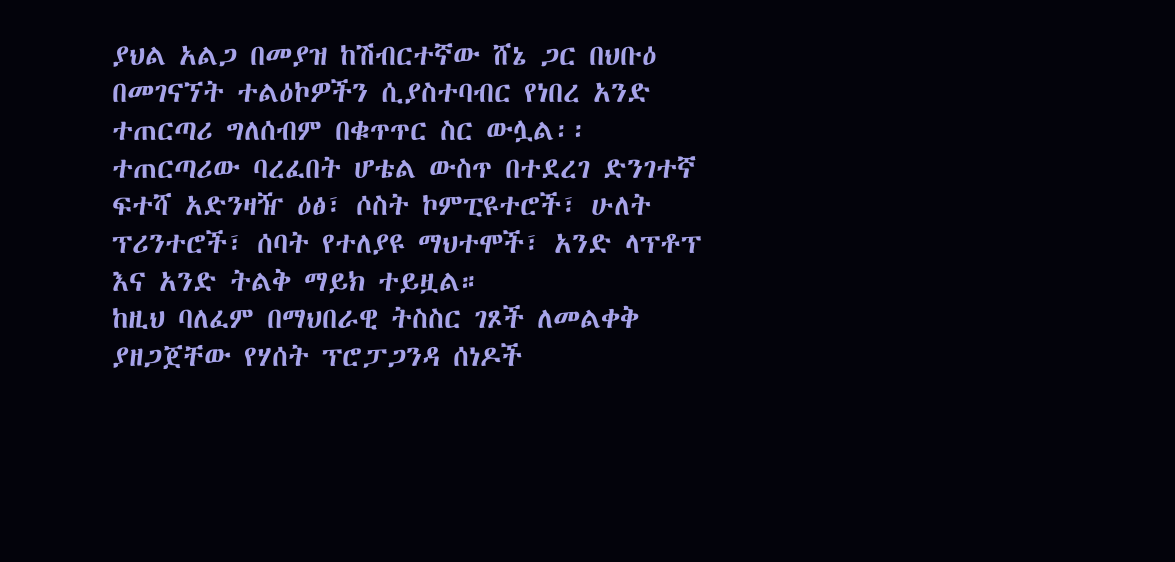ያህል አልጋ በመያዝ ከሽብርተኛው ሸኔ ጋር በህቡዕ በመገናኘት ተልዕኮዎችን ሲያስተባብር የነበረ አንድ ተጠርጣሪ ግለሰብም በቁጥጥር ስር ውሏል፡፡
ተጠርጣሪው ባረፈበት ሆቴል ውስጥ በተደረገ ድንገተኛ ፍተሻ አድንዛዥ ዕፅ፣ ሶስት ኮምፒዩተሮች፣ ሁለት ፕሪንተሮች፣ ሰባት የተለያዩ ማህተሞች፣ አንድ ላፕቶፕ እና አንድ ትልቅ ማይክ ተይዟል።
ከዚህ ባለፈም በማህበራዊ ትስስር ገጾች ለመልቀቅ ያዘጋጀቸው የሃሰት ፕሮፓጋንዳ ሰነዶች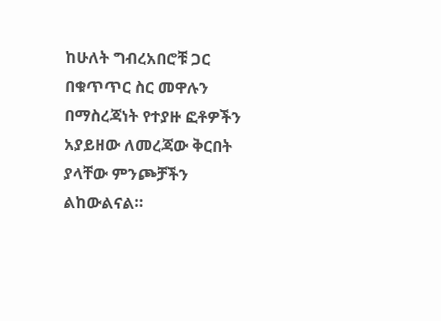ከሁለት ግብረአበሮቹ ጋር በቁጥጥር ስር መዋሉን በማስረጃነት የተያዙ ፎቶዎችን አያይዘው ለመረጃው ቅርበት ያላቸው ምንጮቻችን ልከውልናል።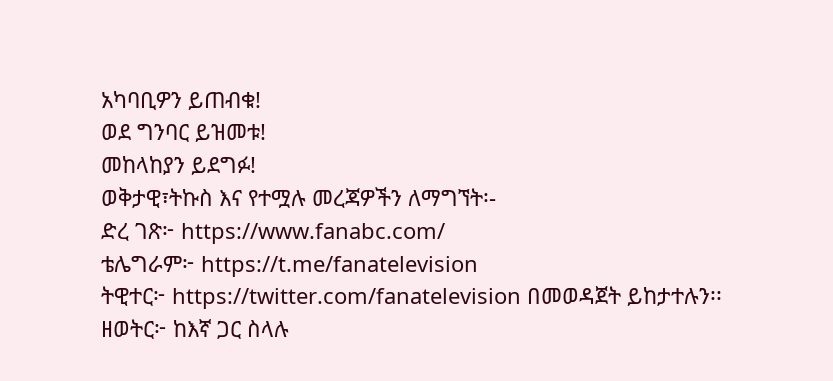አካባቢዎን ይጠብቁ!
ወደ ግንባር ይዝመቱ!
መከላከያን ይደግፉ!
ወቅታዊ፣ትኩስ እና የተሟሉ መረጃዎችን ለማግኘት፡-
ድረ ገጽ፦ https://www.fanabc.com/
ቴሌግራም፦ https://t.me/fanatelevision
ትዊተር፦ https://twitter.com/fanatelevision በመወዳጀት ይከታተሉን፡፡
ዘወትር፦ ከእኛ ጋር ስላሉ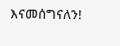እናመሰግናለን!